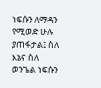ነፍሱን ለማዳን የሚወድ ሁሉ ያጠፋታል፤ ስለ እኔና ስለ ወንጌል ነፍሱን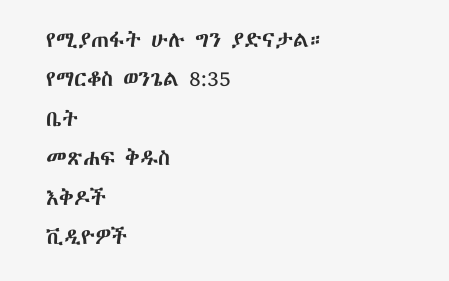የሚያጠፋት ሁሉ ግን ያድናታል።
የማርቆስ ወንጌል 8:35
ቤት
መጽሐፍ ቅዱስ
እቅዶች
ቪዲዮዎች